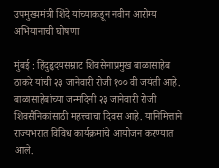उपमुख्यमंत्री शिंदे यांच्याकडून नवीन आरोग्य अभियानाची घोषणा

मुंबई : हिंदुहृदयसम्राट शिवसेनाप्रमुख बाळासाहेब ठाकरे यांची २३ जानेवारी रोजी १०० वी जयंती आहे. बाळासाहेबांच्या जन्मदिनी २३ जानेवारी रोजी शिवसैनिकांसाठी महत्त्वाचा दिवस आहे. यानिमित्ताने राज्यभरात विविध कार्यक्रमांचे आयोजन करण्यात आले.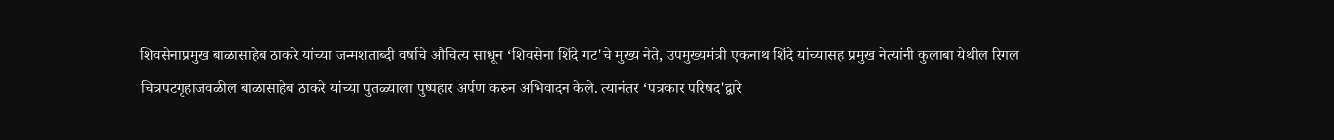शिवसेनाप्रमुख बाळासाहेब ठाकरे यांच्या जन्मशताब्दी वर्षाचे औचित्य साधून ‘शिवसेना शिंदे गट'चे मुख्य नेते, उपमुख्यमंत्री एकनाथ शिंदे यांच्यासह प्रमुख नेत्यांनी कुलाबा येथील रिगल चित्रपटगृहाजवळील बाळासाहेब ठाकरे यांच्या पुतळ्याला पुष्पहार अर्पण करुन अभिवादन केले. त्यानंतर ‘पत्रकार परिषद'द्वारे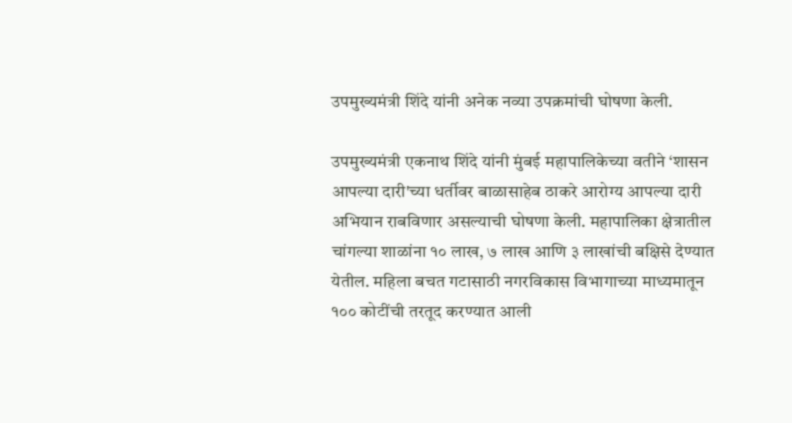उपमुख्यमंत्री शिंदे यांनी अनेक नव्या उपक्रमांची घोषणा केली.

उपमुख्यमंत्री एकनाथ शिंदे यांनी मुंबई महापालिकेच्या वतीने ‘शासन आपल्या दारी'च्या धर्तीवर बाळासाहेब ठाकरे आरोग्य आपल्या दारी अभियान राबविणार असल्याची घोषणा केली. महापालिका क्षेत्रातील चांगल्या शाळांना १० लाख, ७ लाख आणि ३ लाखांची बक्षिसे देण्यात येतील. महिला बचत गटासाठी नगरविकास विभागाच्या माध्यमातून १०० कोटींची तरतूद करण्यात आली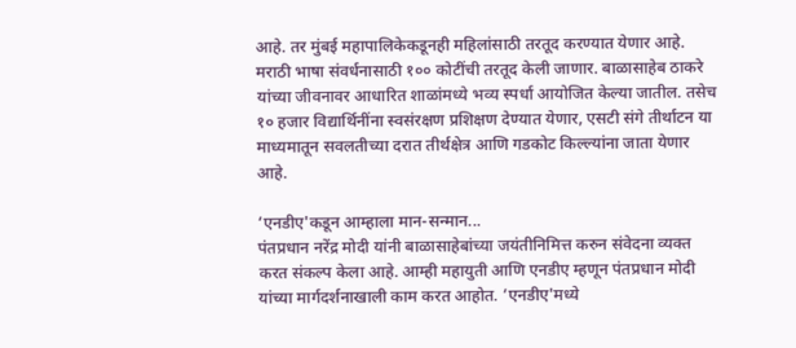आहे. तर मुंबई महापालिकेकडूनही महिलांसाठी तरतूद करण्यात येणार आहे. मराठी भाषा संवर्धनासाठी १०० कोटींची तरतूद केली जाणार. बाळासाहेब ठाकरे यांच्या जीवनावर आधारित शाळांमध्ये भव्य स्पर्धा आयोजित केल्या जातील. तसेच १० हजार विद्यार्थिनींना स्वसंरक्षण प्रशिक्षण देण्यात येणार, एसटी संगे तीर्थाटन या माध्यमातून सवलतीच्या दरात तीर्थक्षेत्र आणि गडकोट किल्ल्यांना जाता येणार आहे.

‘एनडीए'कडून आम्हाला मान-सन्मान...
पंतप्रधान नरेंद्र मोदी यांनी बाळासाहेबांच्या जयंतीनिमित्त करुन संवेदना व्यक्त करत संकल्प केला आहे. आम्ही महायुती आणि एनडीए म्हणून पंतप्रधान मोदी यांच्या मार्गदर्शनाखाली काम करत आहोत. ‘एनडीए'मध्ये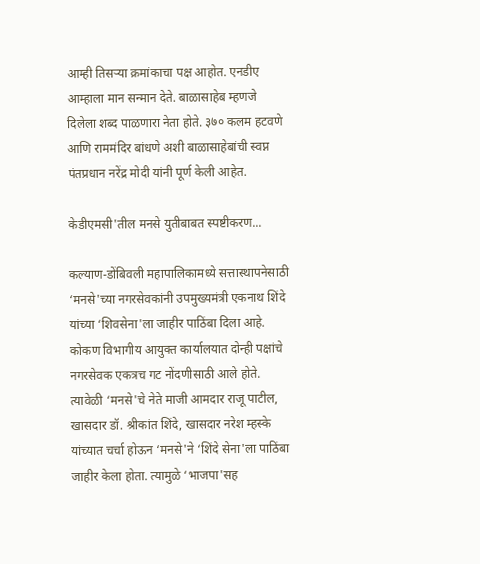आम्ही तिसऱ्या क्रमांकाचा पक्ष आहोत. एनडीए आम्हाला मान सन्मान देते. बाळासाहेब म्हणजे दिलेला शब्द पाळणारा नेता होते. ३७० कलम हटवणे आणि राममंदिर बांधणे अशी बाळासाहेबांची स्वप्न पंतप्रधान नरेंद्र मोदी यांनी पूर्ण केली आहेत.

केडीएमसी'तील मनसे युतीबाबत स्पष्टीकरण...

कल्याण-डोंबिवली महापालिकामध्ये सत्तास्थापनेसाठी ‘मनसे'च्या नगरसेवकांनी उपमुख्यमंत्री एकनाथ शिंदे यांच्या ‘शिवसेना'ला जाहीर पाठिंबा दिला आहे. कोकण विभागीय आयुक्त कार्यालयात दोन्ही पक्षांचे नगरसेवक एकत्रच गट नोंदणीसाठी आले होते. त्यावेळी ‘मनसे'चे नेते माजी आमदार राजू पाटील, खासदार डॉ. श्रीकांत शिंदे, खासदार नरेश म्हस्के यांच्यात चर्चा होऊन ‘मनसे'ने ‘शिंदे सेना'ला पाठिंबा जाहीर केला होता. त्यामुळे ‘भाजपा'सह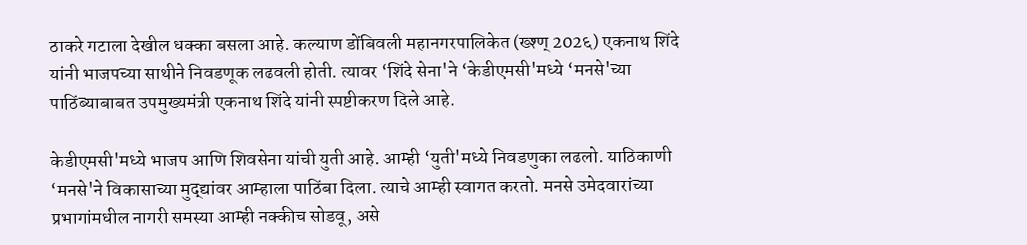ठाकरे गटाला देखील धक्का बसला आहे. कल्याण डोंबिवली महानगरपालिकेत (ख्श्ण् 202६) एकनाथ शिंदे यांनी भाजपच्या साथीने निवडणूक लढवली होती. त्यावर ‘शिंदे सेना'ने ‘केडीएमसी'मध्ये ‘मनसे'च्या पाठिंब्याबाबत उपमुख्यमंत्री एकनाथ शिंदे यांनी स्पष्टीकरण दिले आहे.

केडीएमसी'मध्ये भाजप आणि शिवसेना यांची युती आहे. आम्ही ‘युती'मध्ये निवडणुका लढलो. याठिकाणी ‘मनसे'ने विकासाच्या मुद्द्यांवर आम्हाला पाठिंबा दिला. त्याचे आम्ही स्वागत करतो. मनसे उमेदवारांच्या प्रभागांमधील नागरी समस्या आम्ही नक्कीच सोडवू, असे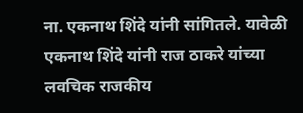ना. एकनाथ शिंदे यांनी सांगितले. यावेळी एकनाथ शिंदे यांनी राज ठाकरे यांच्या लवचिक राजकीय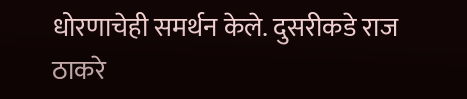धोरणाचेही समर्थन केले. दुसरीकडे राज ठाकरे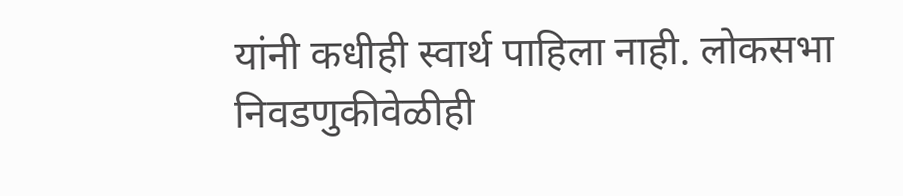यांनी कधीही स्वार्थ पाहिला नाही. लोकसभा निवडणुकीवेळीही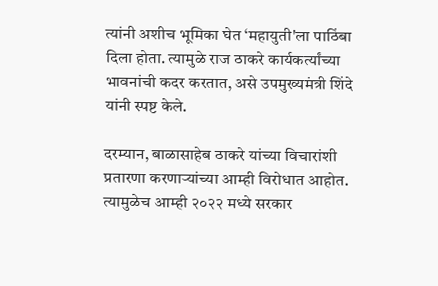त्यांनी अशीच भूमिका घेत ‘महायुती'ला पाठिंबा दिला होता. त्यामुळे राज ठाकरे कार्यकर्त्यांच्या भावनांची कदर करतात, असे उपमुख्यमंत्री शिंदे यांनी स्पष्ट केले.

दरम्यान, बाळासाहेब ठाकरे यांच्या विचारांशी प्रतारणा करणाऱ्यांच्या आम्ही विरोधात आहोत. त्यामुळेच आम्ही २०२२ मध्ये सरकार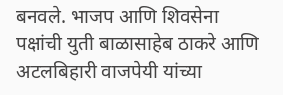बनवले. भाजप आणि शिवसेना पक्षांची युती बाळासाहेब ठाकरे आणि अटलबिहारी वाजपेयी यांच्या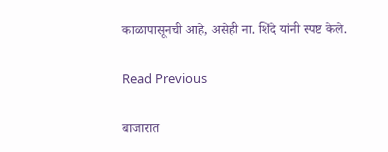काळापासूनची आहे, असेही ना. शिंदे यांनी स्पष्ट केले.

Read Previous

बाजारात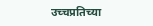उच्चप्रतिच्या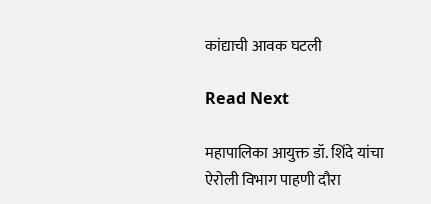कांद्याची आवक घटली

Read Next

महापालिका आयुक्त डॉ. शिंदे यांचा ऐरोली विभाग पाहणी दौरा